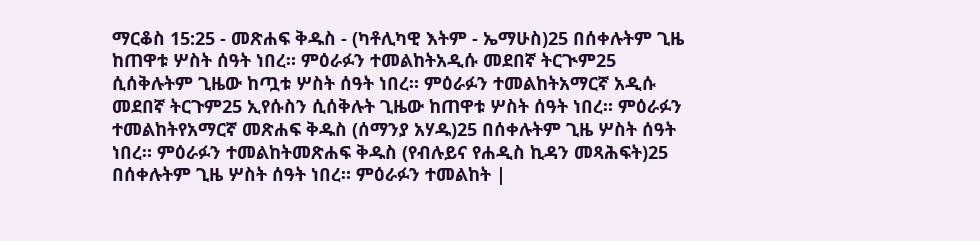ማርቆስ 15:25 - መጽሐፍ ቅዱስ - (ካቶሊካዊ እትም - ኤማሁስ)25 በሰቀሉትም ጊዜ ከጠዋቱ ሦስት ሰዓት ነበረ። ምዕራፉን ተመልከትአዲሱ መደበኛ ትርጒም25 ሲሰቅሉትም ጊዜው ከጧቱ ሦስት ሰዓት ነበረ። ምዕራፉን ተመልከትአማርኛ አዲሱ መደበኛ ትርጉም25 ኢየሱስን ሲሰቅሉት ጊዜው ከጠዋቱ ሦስት ሰዓት ነበረ። ምዕራፉን ተመልከትየአማርኛ መጽሐፍ ቅዱስ (ሰማንያ አሃዱ)25 በሰቀሉትም ጊዜ ሦስት ሰዓት ነበረ። ምዕራፉን ተመልከትመጽሐፍ ቅዱስ (የብሉይና የሐዲስ ኪዳን መጻሕፍት)25 በሰቀሉትም ጊዜ ሦስት ሰዓት ነበረ። ምዕራፉን ተመልከት |